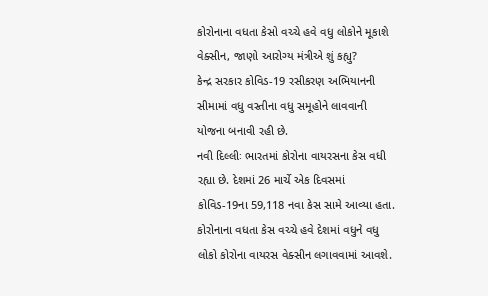કોરોનાના વધતા કેસો વચ્ચે હવે વધુ લોકોને મૂકાશે વેક્સીન, જાણો આરોગ્ય મંત્રીએ શું કહ્યુ?
કેન્દ્ર સરકાર કોવિડ-19 રસીકરણ અભિયાનની સીમામાં વધુ વસ્તીના વધુ સમૂહોને લાવવાની યોજના બનાવી રહી છે.
નવી દિલ્લીઃ ભારતમાં કોરોના વાયરસના કેસ વધી રહ્યા છે. દેશમાં 26 માર્ચે એક દિવસમાં કોવિડ-19ના 59,118 નવા કેસ સામે આવ્યા હતા. કોરોનાના વધતા કેસ વચ્ચે હવે દેશમાં વધુને વધુ લોકો કોરોના વાયરસ વેક્સીન લગાવવામાં આવશે.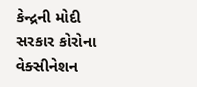કેન્દ્રની મોદી સરકાર કોરોના વેક્સીનેશન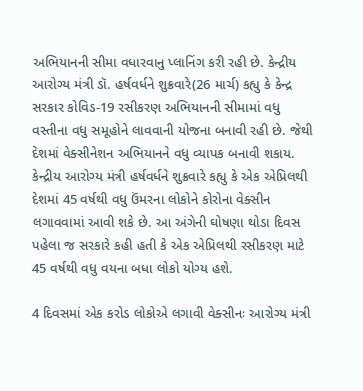અભિયાનની સીમા વધારવાનુ પ્લાનિંગ કરી રહી છે. કેન્દ્રીય આરોગ્ય મંત્રી ડૉ. હર્ષવર્ધને શુક્રવારે(26 માર્ચ) કહ્યુ કે કેન્દ્ર સરકાર કોવિડ-19 રસીકરણ અભિયાનની સીમામાં વધુ વસ્તીના વધુ સમૂહોને લાવવાની યોજના બનાવી રહી છે. જેથી દેશમાં વેક્સીનેશન અભિયાનને વધુ વ્યાપક બનાવી શકાય. કેન્દ્રીય આરોગ્ય મંત્રી હર્ષવર્ધને શુક્રવારે કહ્યુ કે એક એપ્રિલથી દેશમાં 45 વર્ષથી વધુ ઉંમરના લોકોને કોરોના વેક્સીન લગાવવામાં આવી શકે છે. આ અંગેની ઘોષણા થોડા દિવસ પહેલા જ સરકારે કહી હતી કે એક એપ્રિલથી રસીકરણ માટે 45 વર્ષથી વધુ વયના બધા લોકો યોગ્ય હશે.

4 દિવસમાં એક કરોડ લોકોએ લગાવી વેક્સીનઃ આરોગ્ય મંત્રી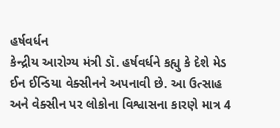હર્ષવર્ધન
કેન્દ્રીય આરોગ્ય મંત્રી ડૉ. હર્ષવર્ધને કહ્યુ કે દેશે મેડ ઈન ઈન્ડિયા વેક્સીનને અપનાવી છે. આ ઉત્સાહ અને વેક્સીન પર લોકોના વિશ્વાસના કારણે માત્ર 4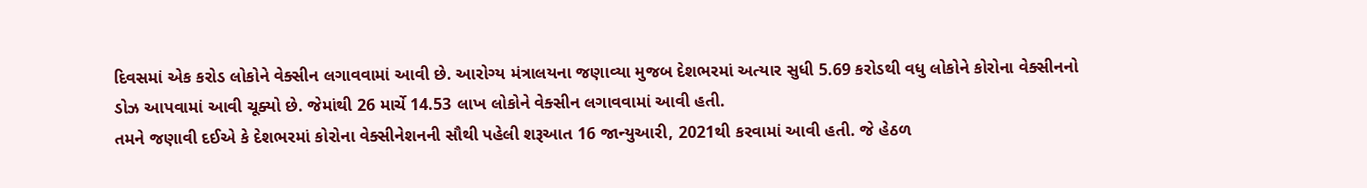દિવસમાં એક કરોડ લોકોને વેક્સીન લગાવવામાં આવી છે. આરોગ્ય મંત્રાલયના જણાવ્યા મુજબ દેશભરમાં અત્યાર સુધી 5.69 કરોડથી વધુ લોકોને કોરોના વેક્સીનનો ડોઝ આપવામાં આવી ચૂક્યો છે. જેમાંથી 26 માર્ચે 14.53 લાખ લોકોને વેક્સીન લગાવવામાં આવી હતી.
તમને જણાવી દઈએ કે દેશભરમાં કોરોના વેક્સીનેશનની સૌથી પહેલી શરૂઆત 16 જાન્યુઆરી, 2021થી કરવામાં આવી હતી. જે હેઠળ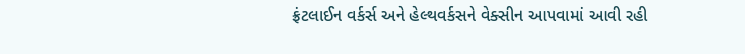ફ્રંટલાઈન વર્કર્સ અને હેલ્થવર્કસને વેક્સીન આપવામાં આવી રહી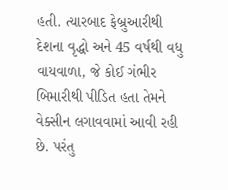હતી. ત્યારબાદ ફેબ્રુઆરીથી દેશના વૃદ્ધો અને 45 વર્ષથી વધુ વાયવાળા, જે કોઈ ગંભીર બિમારીથી પીડિત હતા તેમને વેક્સીન લગાવવામાં આવી રહી છે. પરંતુ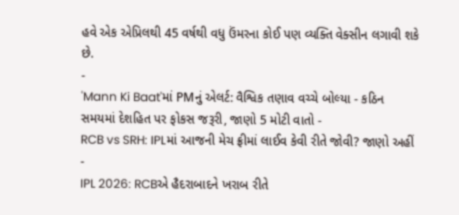હવે એક એપ્રિલથી 45 વર્ષથી વધુ ઉંમરના કોઈ પણ વ્યક્તિ વેક્સીન લગાવી શકે છે.
-
'Mann Ki Baat'માં PMનું એલર્ટ: વૈશ્વિક તણાવ વચ્ચે બોલ્યા - કઠિન સમયમાં દેશહિત પર ફોકસ જરૂરી, જાણો 5 મોટી વાતો -
RCB vs SRH: IPLમાં આજની મેચ ફ્રીમાં લાઈવ કેવી રીતે જોવી? જાણો અહીં -
IPL 2026: RCBએ હૈદરાબાદને ખરાબ રીતે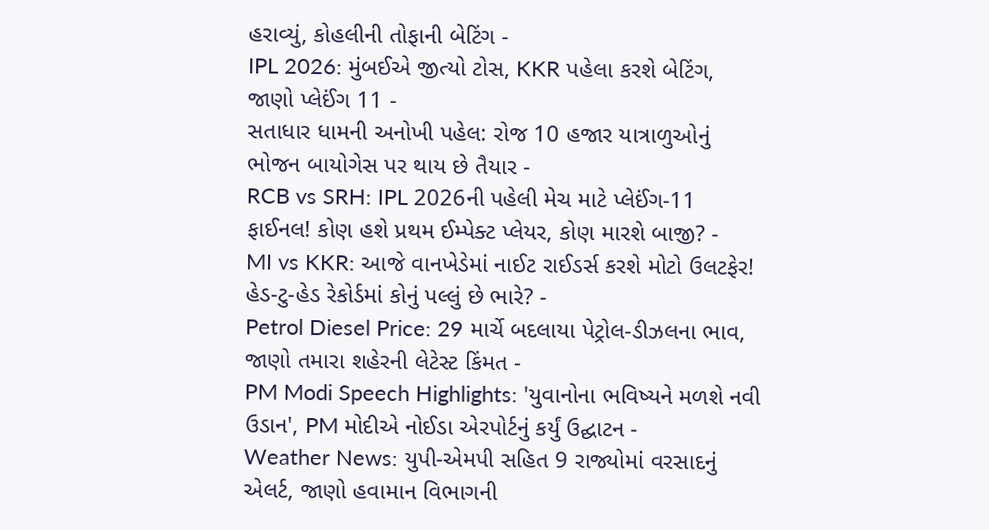હરાવ્યું, કોહલીની તોફાની બેટિંગ -
IPL 2026: મુંબઈએ જીત્યો ટોસ, KKR પહેલા કરશે બેટિંગ, જાણો પ્લેઈંગ 11 -
સતાધાર ધામની અનોખી પહેલ: રોજ 10 હજાર યાત્રાળુઓનું ભોજન બાયોગેસ પર થાય છે તૈયાર -
RCB vs SRH: IPL 2026ની પહેલી મેચ માટે પ્લેઈંગ-11 ફાઈનલ! કોણ હશે પ્રથમ ઈમ્પેક્ટ પ્લેયર, કોણ મારશે બાજી? -
MI vs KKR: આજે વાનખેડેમાં નાઈટ રાઈડર્સ કરશે મોટો ઉલટફેર! હેડ-ટુ-હેડ રેકોર્ડમાં કોનું પલ્લું છે ભારે? -
Petrol Diesel Price: 29 માર્ચે બદલાયા પેટ્રોલ-ડીઝલના ભાવ, જાણો તમારા શહેરની લેટેસ્ટ કિંમત -
PM Modi Speech Highlights: 'યુવાનોના ભવિષ્યને મળશે નવી ઉડાન', PM મોદીએ નોઈડા એરપોર્ટનું કર્યું ઉદ્ઘાટન -
Weather News: યુપી-એમપી સહિત 9 રાજ્યોમાં વરસાદનું એલર્ટ, જાણો હવામાન વિભાગની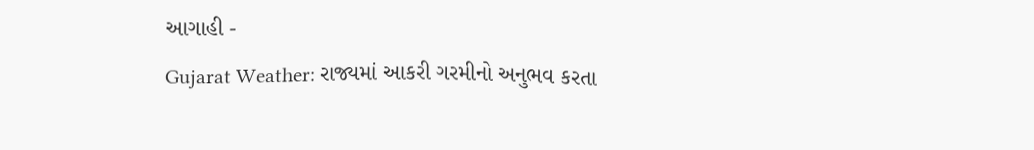આગાહી -
Gujarat Weather: રાજ્યમાં આકરી ગરમીનો અનુભવ કરતા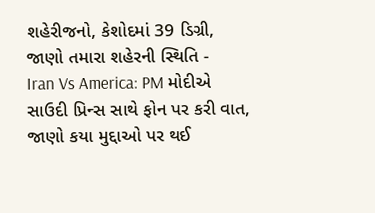શહેરીજનો, કેશોદમાં 39 ડિગ્રી, જાણો તમારા શહેરની સ્થિતિ -
Iran Vs America: PM મોદીએ સાઉદી પ્રિન્સ સાથે ફોન પર કરી વાત, જાણો કયા મુદ્દાઓ પર થઈ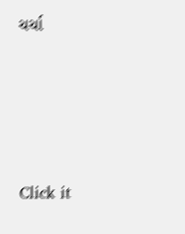ચર્ચા






Click it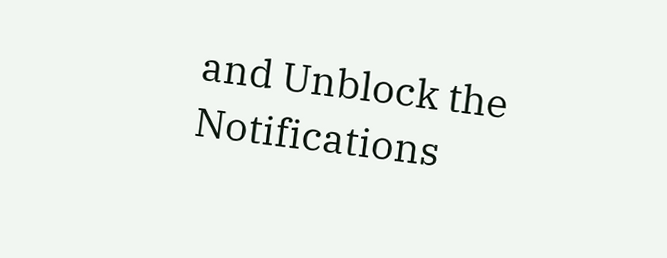and Unblock the Notifications